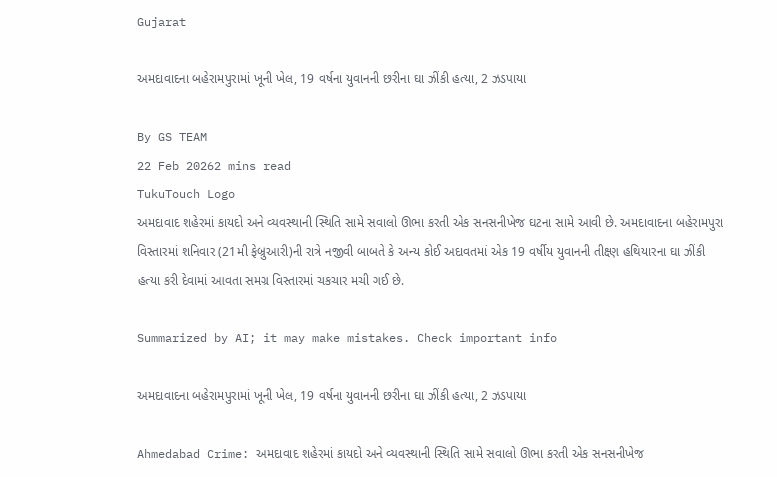Gujarat

અમદાવાદના બહેરામપુરામાં ખૂની ખેલ, 19 વર્ષના યુવાનની છરીના ઘા ઝીંકી હત્યા, 2 ઝડપાયા

By GS TEAM
22 Feb 20262 mins read
TukuTouch Logo
અમદાવાદ શહેરમાં કાયદો અને વ્યવસ્થાની સ્થિતિ સામે સવાલો ઊભા કરતી એક સનસનીખેજ ઘટના સામે આવી છે. અમદાવાદના બહેરામપુરા વિસ્તારમાં શનિવાર (21મી ફેબ્રુઆરી)ની રાત્રે નજીવી બાબતે કે અન્ય કોઈ અદાવતમાં એક 19 વર્ષીય યુવાનની તીક્ષ્ણ હથિયારના ઘા ઝીંકી હત્યા કરી દેવામાં આવતા સમગ્ર વિસ્તારમાં ચકચાર મચી ગઈ છે.

Summarized by AI; it may make mistakes. Check important info

અમદાવાદના બહેરામપુરામાં ખૂની ખેલ, 19 વર્ષના યુવાનની છરીના ઘા ઝીંકી હત્યા, 2 ઝડપાયા

Ahmedabad Crime: અમદાવાદ શહેરમાં કાયદો અને વ્યવસ્થાની સ્થિતિ સામે સવાલો ઊભા કરતી એક સનસનીખેજ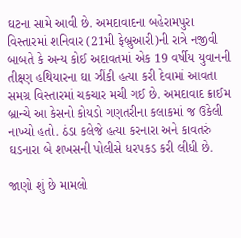ઘટના સામે આવી છે. અમદાવાદના બહેરામપુરા વિસ્તારમાં શનિવાર (21મી ફેબ્રુઆરી)ની રાત્રે નજીવી બાબતે કે અન્ય કોઈ અદાવતમાં એક 19 વર્ષીય યુવાનની તીક્ષ્ણ હથિયારના ઘા ઝીંકી હત્યા કરી દેવામાં આવતા સમગ્ર વિસ્તારમાં ચકચાર મચી ગઈ છે. અમદાવાદ ક્રાઈમ બ્રાન્ચે આ કેસનો કોયડો ગણતરીના કલાકમાં જ ઉકેલી નાખ્યો હતો. ઠંડા કલેજે હત્યા કરનારા અને કાવતરું ઘડનારા બે શખસની પોલીસે ધરપકડ કરી લીધી છે.

જાણો શું છે મામલો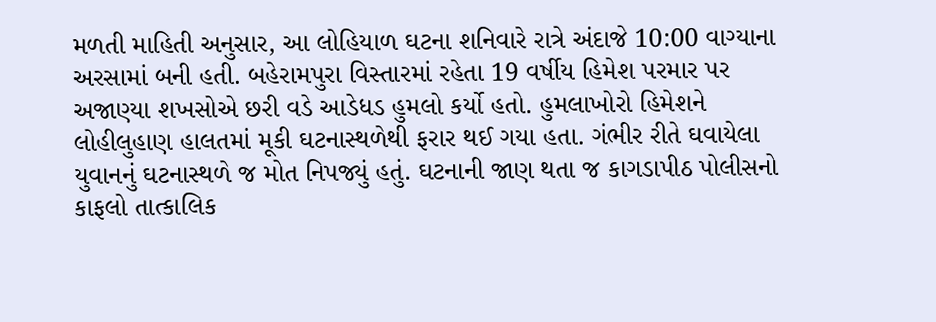મળતી માહિતી અનુસાર, આ લોહિયાળ ઘટના શનિવારે રાત્રે અંદાજે 10:00 વાગ્યાના અરસામાં બની હતી. બહેરામપુરા વિસ્તારમાં રહેતા 19 વર્ષીય હિમેશ પરમાર પર અજાણ્યા શખસોએ છરી વડે આડેધડ હુમલો કર્યો હતો. હુમલાખોરો હિમેશને લોહીલુહાણ હાલતમાં મૂકી ઘટનાસ્થળેથી ફરાર થઈ ગયા હતા. ગંભીર રીતે ઘવાયેલા યુવાનનું ઘટનાસ્થળે જ મોત નિપજ્યું હતું. ઘટનાની જાણ થતા જ કાગડાપીઠ પોલીસનો કાફલો તાત્કાલિક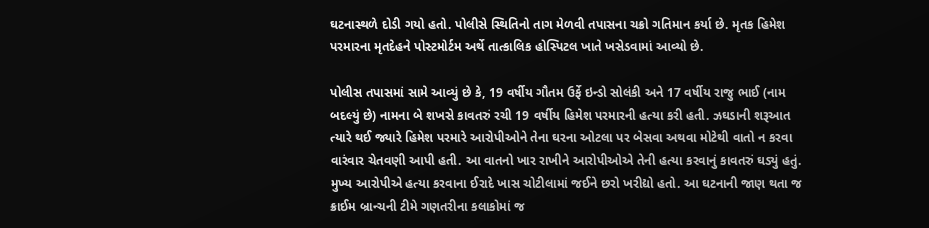ઘટનાસ્થળે દોડી ગયો હતો. પોલીસે સ્થિતિનો તાગ મેળવી તપાસના ચક્રો ગતિમાન કર્યા છે. મૃતક હિમેશ પરમારના મૃતદેહને પોસ્ટમોર્ટમ અર્થે તાત્કાલિક હોસ્પિટલ ખાતે ખસેડવામાં આવ્યો છે.

પોલીસ તપાસમાં સામે આવ્યું છે કે, 19 વર્ષીય ગૌતમ ઉર્ફે ઇન્ડો સોલંકી અને 17 વર્ષીય રાજુ ભાઈ (નામ બદલ્યું છે) નામના બે શખસે કાવતરું રચી 19 વર્ષીય હિમેશ પરમારની હત્યા કરી હતી. ઝઘડાની શરૂઆત ત્યારે થઈ જ્યારે હિમેશ પરમારે આરોપીઓને તેના ઘરના ઓટલા પર બેસવા અથવા મોટેથી વાતો ન કરવા વારંવાર ચેતવણી આપી હતી. આ વાતનો ખાર રાખીને આરોપીઓએ તેની હત્યા કરવાનું કાવતરું ઘડ્યું હતું. મુખ્ય આરોપીએ હત્યા કરવાના ઈરાદે ખાસ ચોટીલામાં જઈને છરો ખરીદ્યો હતો. આ ઘટનાની જાણ થતા જ ક્રાઈમ બ્રાન્ચની ટીમે ગણતરીના કલાકોમાં જ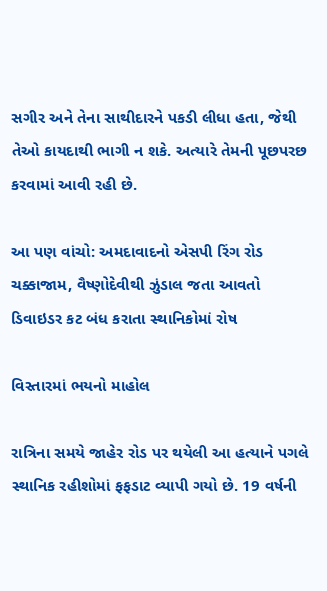સગીર અને તેના સાથીદારને પકડી લીધા હતા, જેથી તેઓ કાયદાથી ભાગી ન શકે. અત્યારે તેમની પૂછપરછ કરવામાં આવી રહી છે.

આ પણ વાંચો: અમદાવાદનો એસપી રિંગ રોડ ચક્કાજામ, વૈષ્ણોદેવીથી ઝુંડાલ જતા આવતો ડિવાઇડર કટ બંધ કરાતા સ્થાનિકોમાં રોષ

વિસ્તારમાં ભયનો માહોલ

રાત્રિના સમયે જાહેર રોડ પર થયેલી આ હત્યાને પગલે સ્થાનિક રહીશોમાં ફફડાટ વ્યાપી ગયો છે. 19 વર્ષની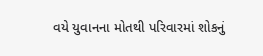વયે યુવાનના મોતથી પરિવારમાં શોકનું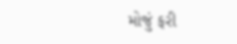મોજું ફરી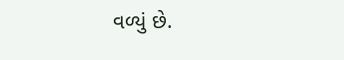વળ્યું છે.